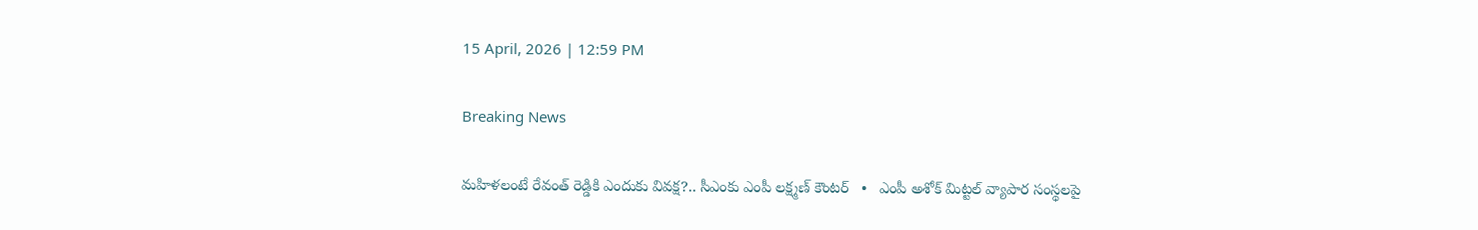15 April, 2026 | 12:59 PM

Breaking News

మహిళలంటే రేవంత్ రెడ్డికి ఎందుకు వివక్ష?.. సీఎంకు ఎంపీ లక్ష్మణ్ కౌంటర్   •   ఎంపీ అశోక్ మిట్టల్‌ వ్యాపార సంస్థలపై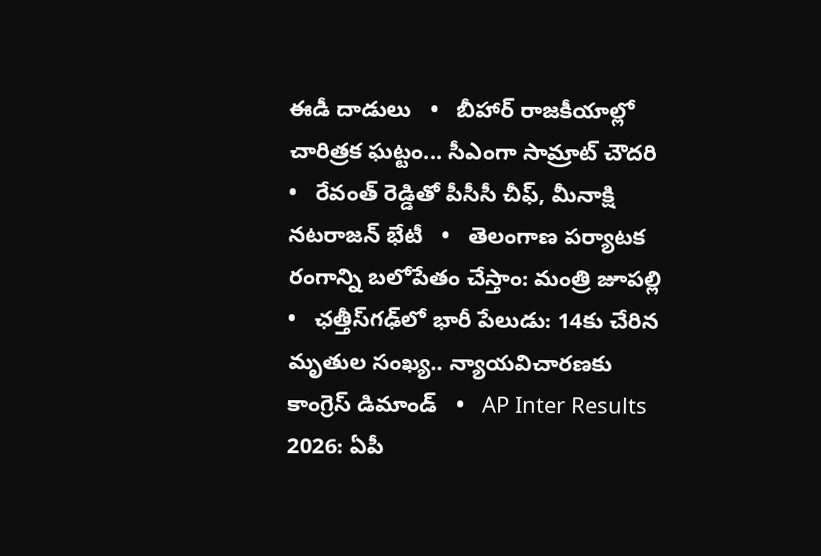ఈడీ దాడులు   •   బీహార్ రాజకీయాల్లో చారిత్రక ఘట్టం... సీఎంగా సామ్రాట్‌ చౌదరి   •   రేవంత్‌ రెడ్డితో పీసీసీ చీఫ్, మీనాక్షి నటరాజన్ భేటీ   •   తెలంగాణ పర్యాటక రంగాన్ని బలోపేతం చేస్తాం: మంత్రి జూపల్లి   •   ఛత్తీస్‌గఢ్‌లో భారీ పేలుడు: 14కు చేరిన మృతుల సంఖ్య.. న్యాయవిచారణకు కాంగ్రెస్ డిమాండ్   •   AP Inter Results 2026: ఏపీ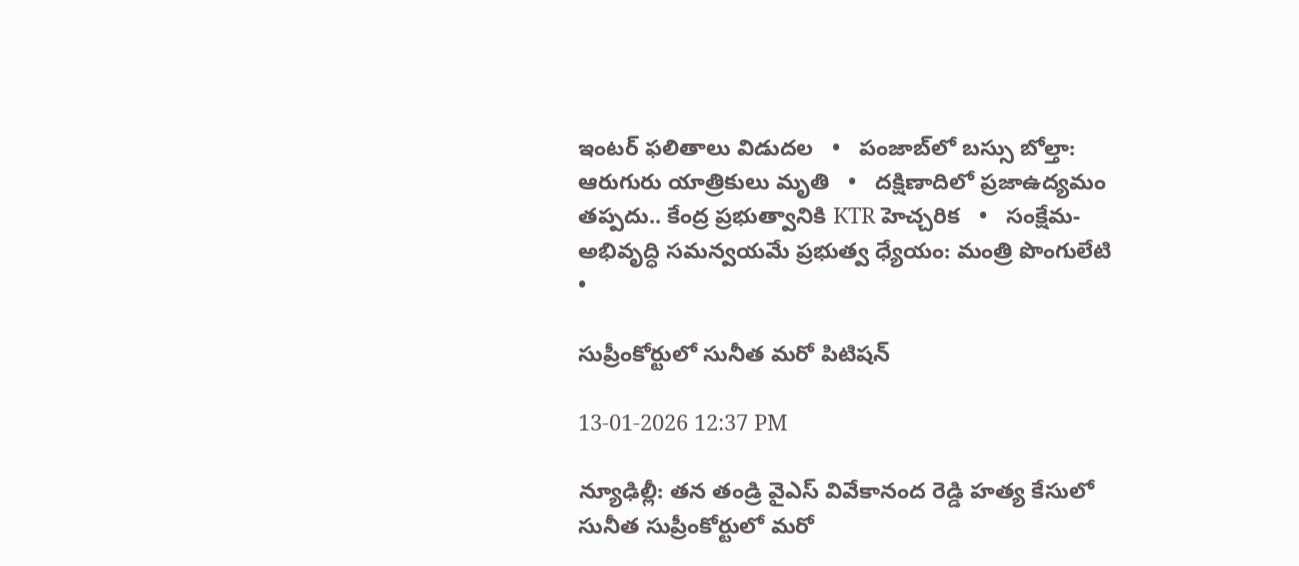ఇంటర్ ఫలితాలు విడుదల   •   పంజాబ్‌లో బస్సు బోల్తా: ఆరుగురు యాత్రికులు మృతి   •   దక్షిణాదిలో ప్రజాఉద్యమం తప్పదు.. కేంద్ర ప్రభుత్వానికి KTR హెచ్చరిక   •   సంక్షేమ- అభివృద్ధి సమన్వయమే ప్రభుత్వ ధ్యేయం: మంత్రి పొంగులేటి   •

సుప్రీంకోర్టులో సునీత మరో పిటిషన్

13-01-2026 12:37 PM

న్యూఢిల్లీ: తన తండ్రి వైఎస్ వివేకానంద రెడ్డి హత్య కేసులో సునీత సుప్రీంకోర్టులో మరో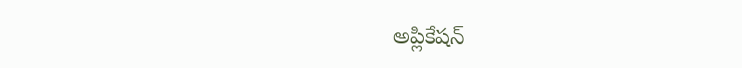అప్లికేషన్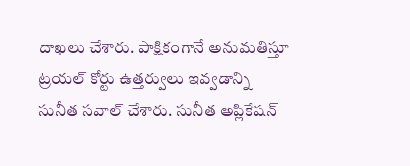దాఖలు చేశారు. పాక్షికంగానే అనుమతిస్తూ ట్రయల్ కోర్టు ఉత్తర్వులు ఇవ్వడాన్ని సునీత సవాల్ చేశారు. సునీత అప్లికేషన్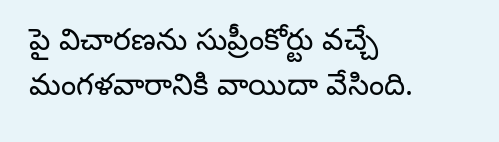పై విచారణను సుప్రీంకోర్టు వచ్చే మంగళవారానికి వాయిదా వేసింది.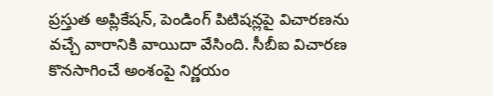ప్రస్తుత అప్లికేషన్, పెండింగ్ పిటిషన్లపై విచారణను వచ్చే వారానికి వాయిదా వేసింది. సీబీఐ విచారణ కొనసాగించే అంశంపై నిర్ణయం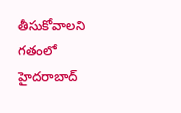తీసుకోవాలని గతంలో హైదరాబాద్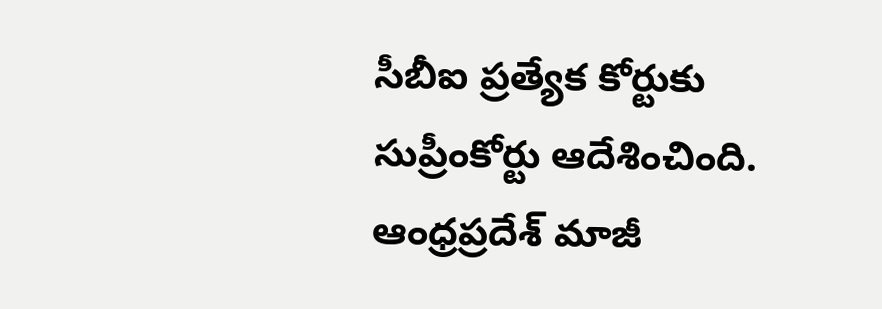సీబీఐ ప్రత్యేక కోర్టుకు సుప్రీంకోర్టు ఆదేశించింది. ఆంధ్రప్రదేశ్ మాజీ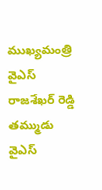ముఖ్యమంత్రి వైఎస్ రాజశేఖర్ రెడ్డి తమ్ముడు వైఎస్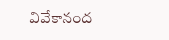వివేకానంద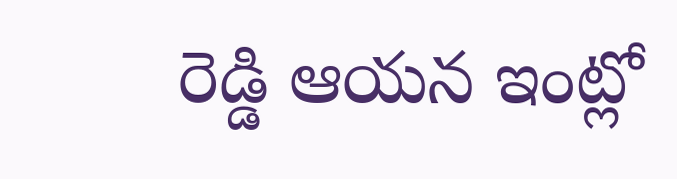రెడ్డి ఆయన ఇంట్లో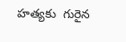హత్యకు  గురైన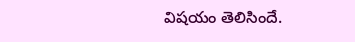విషయం తెలిసిందే.